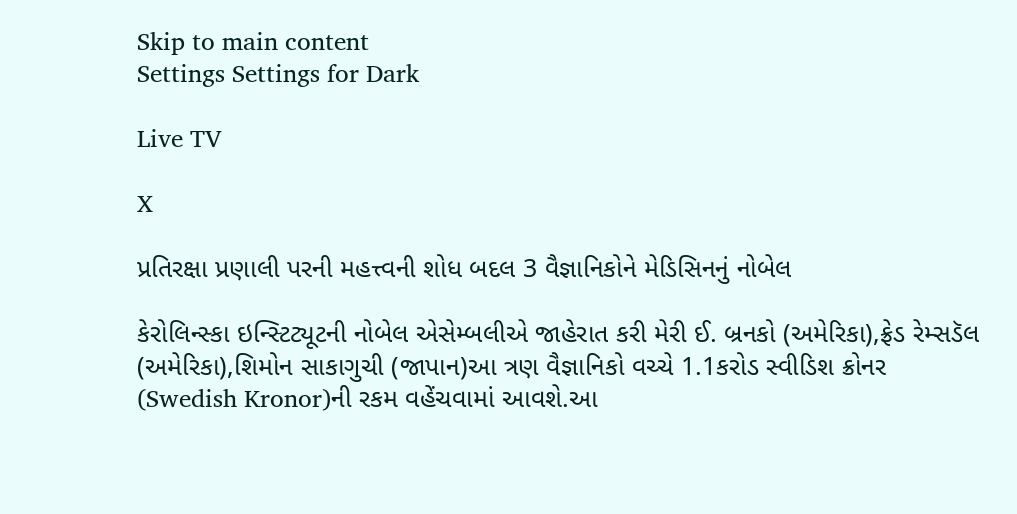Skip to main content
Settings Settings for Dark

Live TV

X

પ્રતિરક્ષા પ્રણાલી પરની મહત્ત્વની શોધ બદલ 3 વૈજ્ઞાનિકોને મેડિસિનનું નોબેલ

કેરોલિન્સ્કા ઇન્સ્ટિટ્યૂટની નોબેલ એસેમ્બલીએ જાહેરાત કરી મેરી ઈ. બ્રનકો (અમેરિકા),ફ્રેડ રેમ્સડૅલ (અમેરિકા),શિમોન સાકાગુચી (જાપાન)આ ત્રણ વૈજ્ઞાનિકો વચ્ચે 1.1કરોડ સ્વીડિશ ક્રોનર (Swedish Kronor)ની રકમ વહેંચવામાં આવશે.આ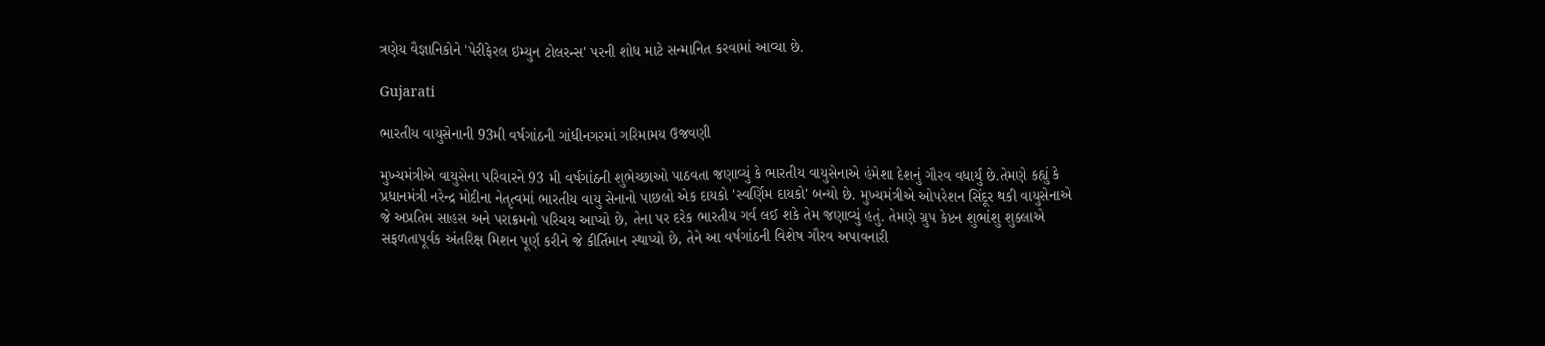ત્રણેય વૈજ્ઞાનિકોને 'પેરીફેરલ ઇમ્યુન ટોલરન્સ' પરની શોધ માટે સન્માનિત કરવામાં આવ્યા છે.

Gujarati

ભારતીય વાયુસેનાની 93મી વર્ષગાંઠની ગાંધીનગરમાં ગરિમામય ઉજવણી

મુખ્યમંત્રીએ વાયુસેના પરિવારને 93 મી વર્ષગાંઠની શુભેચ્છાઓ પાઠવતા જણાવ્યું કે ભારતીય વાયુસેનાએ હંમેશા દેશનું ગૌરવ વધાર્યું છે.તેમણે કહ્યું કે પ્રધાનમંત્રી નરેન્દ્ર મોદીના નેતૃત્વમાં ભારતીય વાયુ સેનાનો પાછલો એક દાયકો 'સ્વર્ણિમ દાયકો' બન્યો છે. મુખ્યમંત્રીએ ઓપરેશન સિંદૂર થકી વાયુસેનાએ જે અપ્રતિમ સાહસ અને પરાક્રમનો પરિચય આપ્યો છે, તેના પર દરેક ભારતીય ગર્વ લઈ શકે તેમ જણાવ્યું હતું. તેમણે ગ્રુપ કેપ્ટન શુભાંશુ શુક્લાએ સફળતાપૂર્વક અંતરિક્ષ મિશન પૂર્ણ કરીને જે કીર્તિમાન સ્થાપ્યો છે, તેને આ વર્ષગાંઠની વિશેષ ગૌરવ અપાવનારી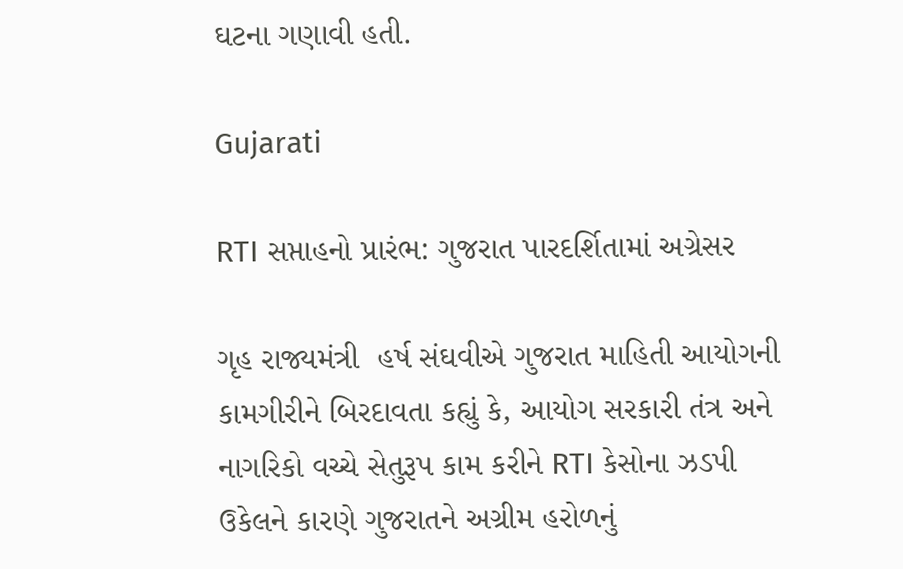ઘટના ગણાવી હતી.

Gujarati

RTI સપ્તાહનો પ્રારંભ: ગુજરાત પારદર્શિતામાં અગ્રેસર

ગૃહ રાજ્યમંત્રી  હર્ષ સંઘવીએ ગુજરાત માહિતી આયોગની કામગીરીને બિરદાવતા કહ્યું કે, આયોગ સરકારી તંત્ર અને નાગરિકો વચ્ચે સેતુરૂપ કામ કરીને RTI કેસોના ઝડપી ઉકેલને કારણે ગુજરાતને અગ્રીમ હરોળનું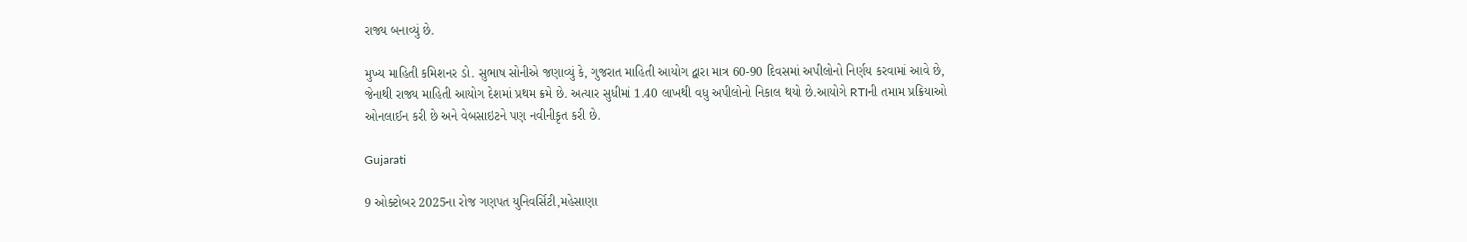રાજ્ય બનાવ્યું છે.

મુખ્ય માહિતી કમિશનર ડો. સુભાષ સોનીએ જણાવ્યું કે, ગુજરાત માહિતી આયોગ દ્વારા માત્ર 60-90 દિવસમાં અપીલોનો નિર્ણય કરવામાં આવે છે, જેનાથી રાજ્ય માહિતી આયોગ દેશમાં પ્રથમ ક્રમે છે. અત્યાર સુધીમાં 1.40 લાખથી વધુ અપીલોનો નિકાલ થયો છે.આયોગે RTIની તમામ પ્રક્રિયાઓ ઓનલાઈન કરી છે અને વેબસાઇટને પણ નવીનીકૃત કરી છે.

Gujarati

9 ઓક્ટોબર 2025ના રોજ ગણપત યુનિવર્સિટી,મહેસાણા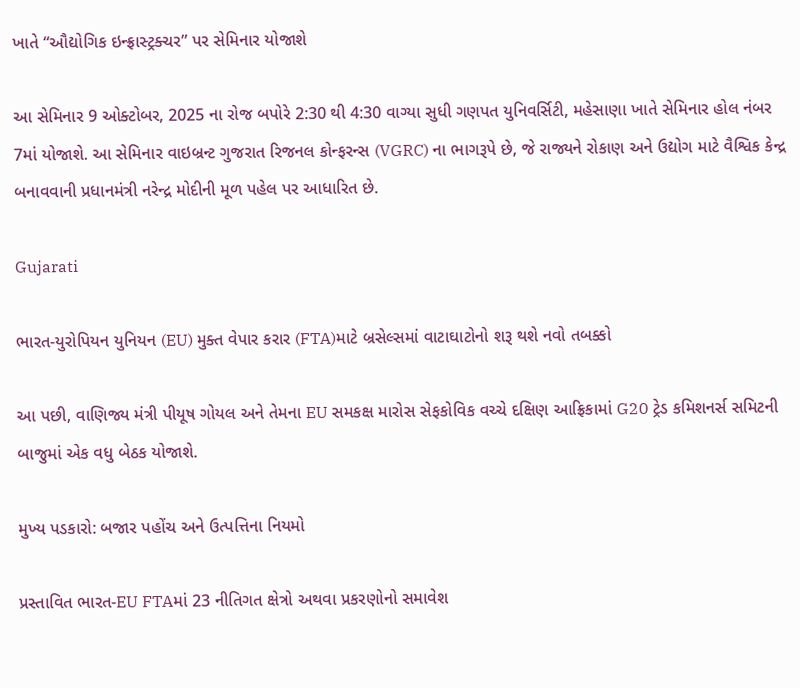ખાતે “ઔદ્યોગિક ઇન્ફ્રાસ્ટ્રક્ચર” પર સેમિનાર યોજાશે

આ સેમિનાર 9 ઓક્ટોબર, 2025 ના રોજ બપોરે 2:30 થી 4:30 વાગ્યા સુધી ગણપત યુનિવર્સિટી, મહેસાણા ખાતે સેમિનાર હોલ નંબર 7માં યોજાશે. આ સેમિનાર વાઇબ્રન્ટ ગુજરાત રિજનલ કોન્ફરન્સ (VGRC) ના ભાગરૂપે છે, જે રાજ્યને રોકાણ અને ઉદ્યોગ માટે વૈશ્વિક કેન્દ્ર બનાવવાની પ્રધાનમંત્રી નરેન્દ્ર મોદીની મૂળ પહેલ પર આધારિત છે.

Gujarati

ભારત-યુરોપિયન યુનિયન (EU) મુક્ત વેપાર કરાર (FTA)માટે બ્રસેલ્સમાં વાટાઘાટોનો શરૂ થશે નવો તબક્કો

આ પછી, વાણિજ્ય મંત્રી પીયૂષ ગોયલ અને તેમના EU સમકક્ષ મારોસ સેફકોવિક વચ્ચે દક્ષિણ આફ્રિકામાં G20 ટ્રેડ કમિશનર્સ સમિટની બાજુમાં એક વધુ બેઠક યોજાશે.

મુખ્ય પડકારો: બજાર પહોંચ અને ઉત્પત્તિના નિયમો

પ્રસ્તાવિત ભારત-EU FTAમાં 23 નીતિગત ક્ષેત્રો અથવા પ્રકરણોનો સમાવેશ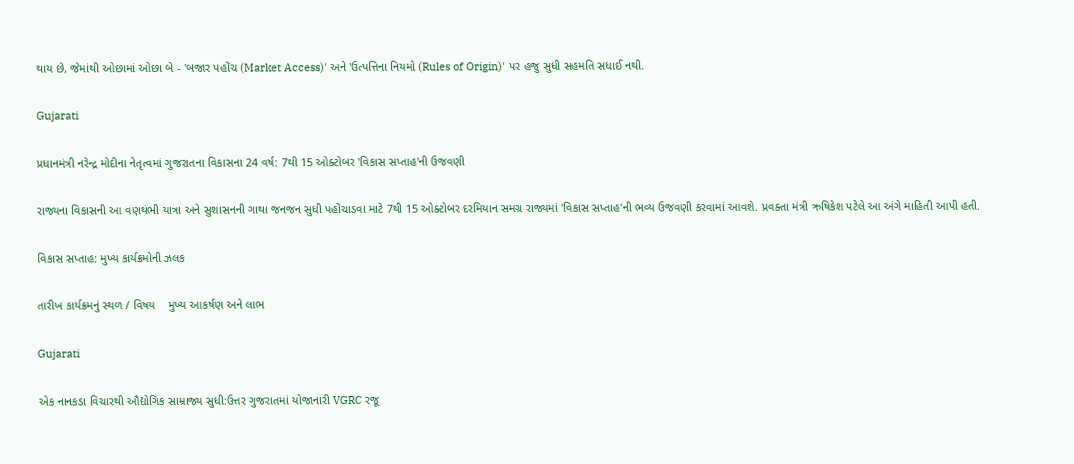થાય છે, જેમાંથી ઓછામાં ઓછા બે - 'બજાર પહોંચ (Market Access)' અને 'ઉત્પત્તિના નિયમો (Rules of Origin)' પર હજુ સુધી સહમતિ સધાઈ નથી.

Gujarati

પ્રધાનમંત્રી નરેન્દ્ર મોદીના નેતૃત્વમાં ગુજરાતના વિકાસના 24 વર્ષ: 7થી 15 ઓક્ટોબર 'વિકાસ સપ્તાહ'ની ઉજવણી

રાજ્યના વિકાસની આ વણથંભી યાત્રા અને સુશાસનની ગાથા જનજન સુધી પહોંચાડવા માટે 7થી 15 ઓક્ટોબર દરમિયાન સમગ્ર રાજ્યમાં 'વિકાસ સપ્તાહ'ની ભવ્ય ઉજવણી કરવામાં આવશે. પ્રવક્તા મંત્રી ઋષિકેશ પટેલે આ અંગે માહિતી આપી હતી.

વિકાસ સપ્તાહ: મુખ્ય કાર્યક્રમોની ઝલક

તારીખ કાર્યક્રમનું સ્થળ / વિષય    મુખ્ય આકર્ષણ અને લાભ

Gujarati

એક નાનકડા વિચારથી ઔદ્યોગિક સામ્રાજ્ય સુધી:ઉત્તર ગુજરાતમાં યોજાનારી VGRC રજૂ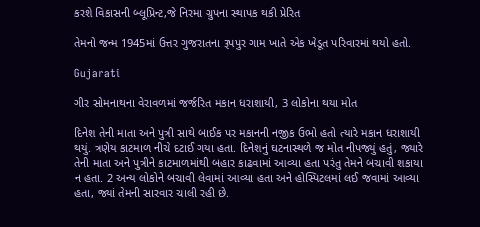કરશે વિકાસની બ્લૂપ્રિન્ટ,જે નિરમા ગ્રુપના સ્થાપક થકી પ્રેરિત

તેમનો જન્મ 1945માં ઉત્તર ગુજરાતના રૂપપુર ગામ ખાતે એક ખેડૂત પરિવારમાં થયો હતો.

Gujarati

ગીર સોમનાથના વેરાવળમાં જર્જરિત મકાન ધરાશાયી, 3 લોકોના થયા મોત

દિનેશ તેની માતા અને પુત્રી સાથે બાઈક પર મકાનની નજીક ઉભો હતો ત્યારે મકાન ધરાશાયી થયું. ત્રણેય કાટમાળ નીચે દટાઈ ગયા હતા. દિનેશનું ઘટનાસ્થળે જ મોત નીપજ્યું હતું, જ્યારે તેની માતા અને પુત્રીને કાટમાળમાંથી બહાર કાઢવામાં આવ્યા હતા પરંતુ તેમને બચાવી શકાયા ન હતા. 2 અન્ય લોકોને બચાવી લેવામાં આવ્યા હતા અને હોસ્પિટલમાં લઈ જવામાં આવ્યા હતા, જ્યાં તેમની સારવાર ચાલી રહી છે.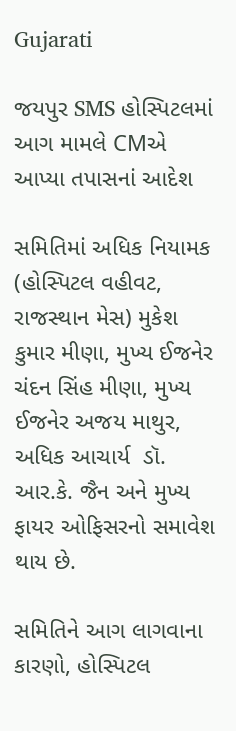Gujarati

જયપુર SMS હોસ્પિટલમાં આગ મામલે CMએ આપ્યા તપાસનાં આદેશ

સમિતિમાં અધિક નિયામક (હોસ્પિટલ વહીવટ, રાજસ્થાન મેસ) મુકેશ કુમાર મીણા, મુખ્ય ઈજનેર ચંદન સિંહ મીણા, મુખ્ય ઈજનેર અજય માથુર, અધિક આચાર્ય  ડૉ. આર.કે. જૈન અને મુખ્ય ફાયર ઓફિસરનો સમાવેશ થાય છે.

સમિતિને આગ લાગવાના કારણો, હોસ્પિટલ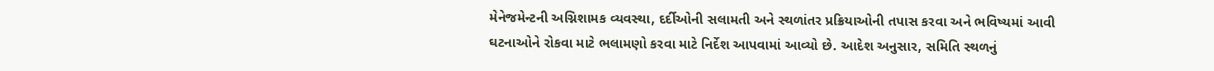મેનેજમેન્ટની અગ્નિશામક વ્યવસ્થા, દર્દીઓની સલામતી અને સ્થળાંતર પ્રક્રિયાઓની તપાસ કરવા અને ભવિષ્યમાં આવી ઘટનાઓને રોકવા માટે ભલામણો કરવા માટે નિર્દેશ આપવામાં આવ્યો છે. આદેશ અનુસાર, સમિતિ સ્થળનું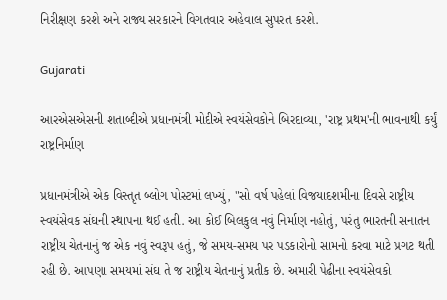નિરીક્ષણ કરશે અને રાજ્ય સરકારને વિગતવાર અહેવાલ સુપરત કરશે.

Gujarati

આરએસએસની શતાબ્દીએ પ્રધાનમંત્રી મોદીએ સ્વયંસેવકોને બિરદાવ્યા, 'રાષ્ટ્ર પ્રથમ'ની ભાવનાથી કર્યું રાષ્ટ્રનિર્માણ

પ્રધાનમંત્રીએ એક વિસ્તૃત બ્લોગ પોસ્ટમાં લખ્યું, "સો વર્ષ પહેલાં વિજયાદશમીના દિવસે રાષ્ટ્રીય સ્વયંસેવક સંઘની સ્થાપના થઈ હતી. આ કોઈ બિલકુલ નવું નિર્માણ નહોતું, પરંતુ ભારતની સનાતન રાષ્ટ્રીય ચેતનાનું જ એક નવું સ્વરૂપ હતું, જે સમય-સમય પર પડકારોનો સામનો કરવા માટે પ્રગટ થતી રહી છે. આપણા સમયમાં સંઘ તે જ રાષ્ટ્રીય ચેતનાનું પ્રતીક છે. અમારી પેઢીના સ્વયંસેવકો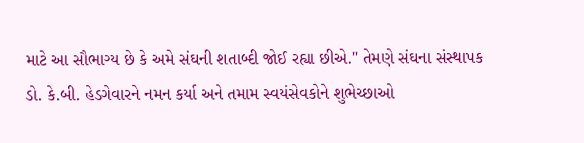માટે આ સૌભાગ્ય છે કે અમે સંઘની શતાબ્દી જોઈ રહ્યા છીએ." તેમણે સંઘના સંસ્થાપક ડો. કે.બી. હેડગેવારને નમન કર્યા અને તમામ સ્વયંસેવકોને શુભેચ્છાઓ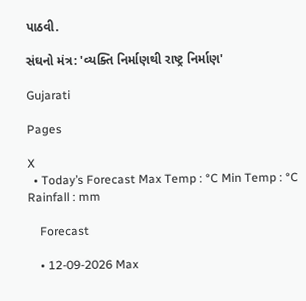પાઠવી.

સંઘનો મંત્ર: 'વ્યક્તિ નિર્માણથી રાષ્ટ્ર નિર્માણ'

Gujarati

Pages

X
  • Today’s Forecast Max Temp : °C Min Temp : °C Rainfall : mm

    Forecast

    • 12-09-2026 Max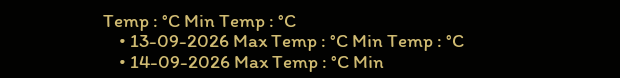Temp : °C Min Temp : °C
    • 13-09-2026 Max Temp : °C Min Temp : °C
    • 14-09-2026 Max Temp : °C Min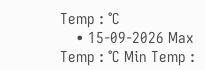Temp : °C
    • 15-09-2026 Max Temp : °C Min Temp :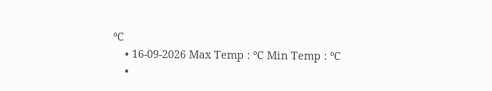°C
    • 16-09-2026 Max Temp : °C Min Temp : °C
    •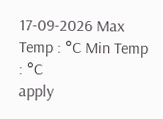17-09-2026 Max Temp : °C Min Temp : °C
apply